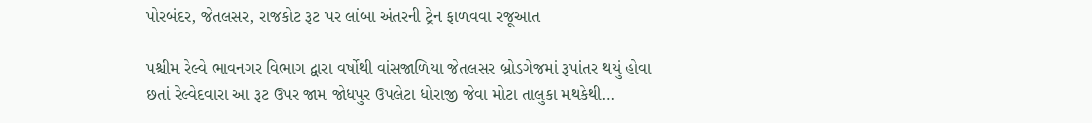પોરબંદર, જેતલસર, રાજકોટ રૂટ પર લાંબા અંતરની ટ્રેન ફાળવવા રજૂઆત

પશ્ચીમ રેલ્વે ભાવનગર વિભાગ દ્વારા વર્ષોથી વાંસજાળિયા જેતલસર બ્રોડગેજમાં રૂપાંતર થયું હોવા છતાં રેલ્વેદવારા આ રૂટ ઉપર જામ જોધપુર ઉપલેટા ધોરાજી જેવા મોટા તાલુકા મથકેથી…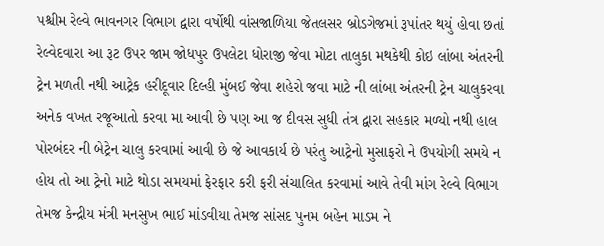પશ્ચીમ રેલ્વે ભાવનગર વિભાગ દ્વારા વર્ષોથી વાંસજાળિયા જેતલસર બ્રોડગેજમાં રૂપાંતર થયું હોવા છતાં રેલ્વેદવારા આ રૂટ ઉપર જામ જોધપુર ઉપલેટા ધોરાજી જેવા મોટા તાલુકા મથકેથી કોઇ લાંબા અંતરની ટ્રેન મળતી નથી આટ્રેક હરીદૂવાર દિલ્હી મુંબઈ જેવા શહેરો જવા માટે ની લાંબા અંતરની ટ્રેન ચાલુકરવા અનેક વખત રજૂઆતો કરવા મા આવી છે પણ આ જ દીવસ સુધી તંત્ર દ્વારા સહકાર મળ્યો નથી હાલ પોરબંદર ની બેટ્રેન ચાલુ કરવામાં આવી છે જે આવકાર્ય છે પરંતુ આટ્રેનો મુસાફરો ને ઉપયોગી સમયે ન હોય તો આ ટ્રેનો માટે થોડા સમયમાં ફેરફાર કરી ફરી સંચાલિત કરવામાં આવે તેવી માંગ રેલ્વે વિભાગ તેમજ કેન્દ્રીય મંત્રી મનસુખ ભાઈ માંડવીયા તેમજ સાંસદ પુનમ બહેન માડમ ને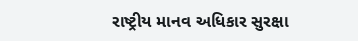રાષ્ટ્રીય માનવ અધિકાર સુરક્ષા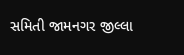સમિતી જામનગર જીલ્લા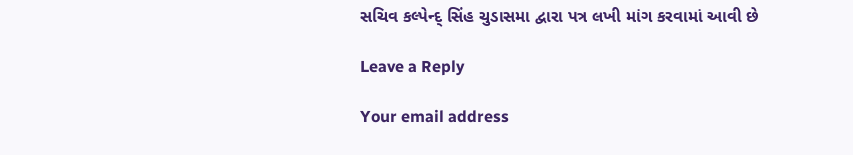સચિવ કલ્પેન્દ્ સિંહ ચુડાસમા દ્વારા પત્ર લખી માંગ કરવામાં આવી છે

Leave a Reply

Your email address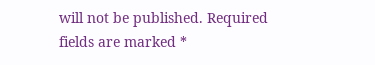will not be published. Required fields are marked *